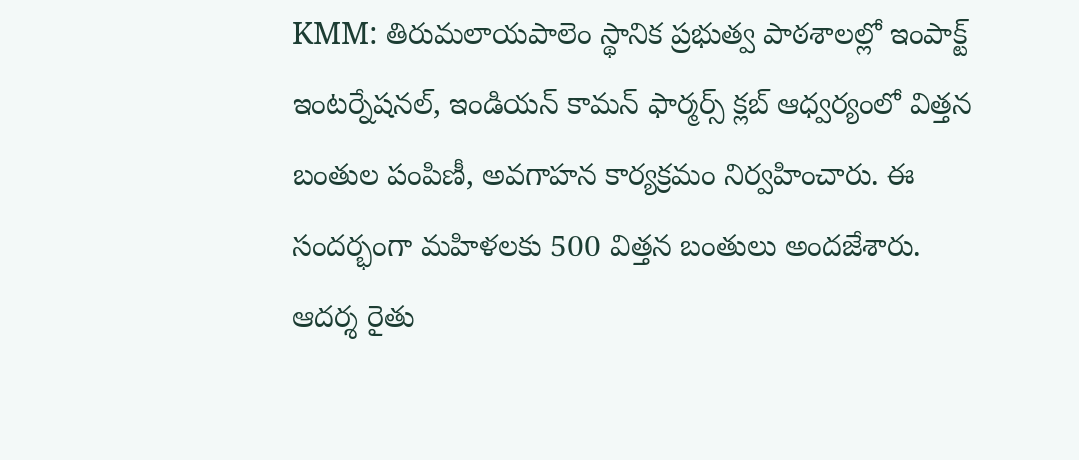KMM: తిరుమలాయపాలెం స్థానిక ప్రభుత్వ పాఠశాలల్లో ఇంపాక్ట్ ఇంటర్నేషనల్, ఇండియన్ కామన్ ఫార్మర్స్ క్లబ్ ఆధ్వర్యంలో విత్తన బంతుల పంపిణీ, అవగాహన కార్యక్రమం నిర్వహించారు. ఈ సందర్భంగా మహిళలకు 500 విత్తన బంతులు అందజేశారు. ఆదర్శ రైతు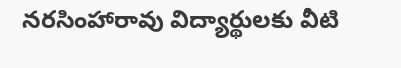నరసింహారావు విద్యార్థులకు వీటి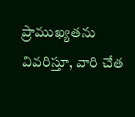ప్రాముఖ్యతను వివరిస్తూ, వారి చేత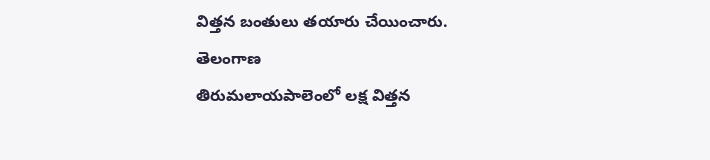విత్తన బంతులు తయారు చేయించారు.
తెలంగాణ
తిరుమలాయపాలెంలో లక్ష విత్తన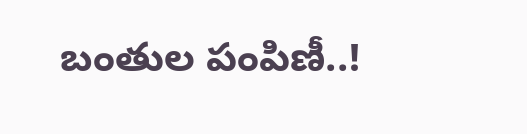బంతుల పంపిణీ..!